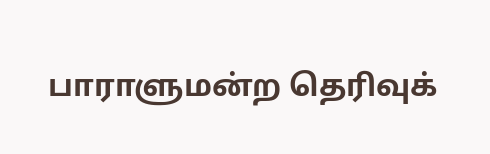பாராளுமன்ற தெரிவுக்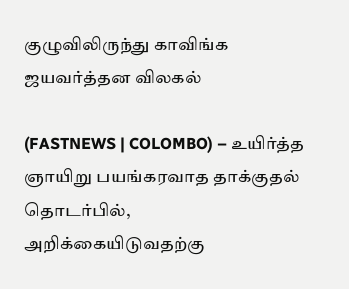குழுவிலிருந்து காவிங்க ஜயவர்த்தன விலகல்

(FASTNEWS | COLOMBO) – உயிர்த்த ஞாயிறு பயங்கரவாத தாக்குதல் தொடர்பில், அறிக்கையிடுவதற்கு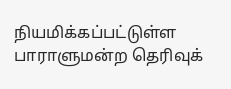நியமிக்கப்பட்டுள்ள பாராளுமன்ற தெரிவுக்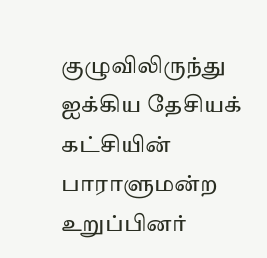குழுவிலிருந்து ஐக்கிய தேசியக் கட்சியின் பாராளுமன்ற உறுப்பினர்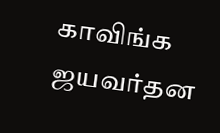காவிங்க ஜயவர்தன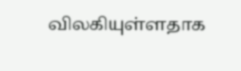விலகியுள்ளதாக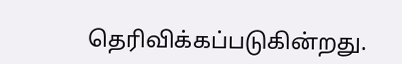தெரிவிக்கப்படுகின்றது.